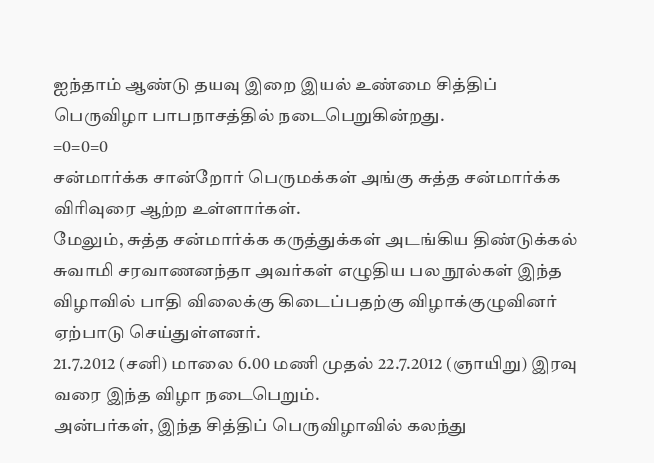ஐந்தாம் ஆண்டு தயவு இறை இயல் உண்மை சித்திப் பெருவிழா பாபநாசத்தில் நடைபெறுகின்றது.
=0=0=0
சன்மார்க்க சான்றோர் பெருமக்கள் அங்கு சுத்த சன்மார்க்க விரிவுரை ஆற்ற உள்ளார்கள்.
மேலும், சுத்த சன்மார்க்க கருத்துக்கள் அடங்கிய திண்டுக்கல் சுவாமி சரவாணனந்தா அவர்கள் எழுதிய பல நூல்கள் இந்த விழாவில் பாதி விலைக்கு கிடைப்பதற்கு விழாக்குழுவினர் ஏற்பாடு செய்துள்ளனர்.
21.7.2012 (சனி) மாலை 6.00 மணி முதல் 22.7.2012 (ஞாயிறு) இரவு வரை இந்த விழா நடைபெறும்.
அன்பர்கள், இந்த சித்திப் பெருவிழாவில் கலந்து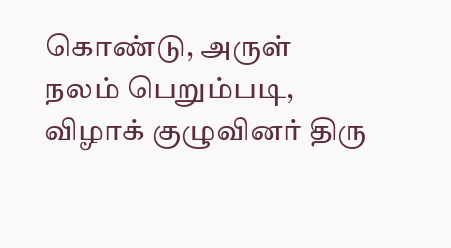கொண்டு, அருள் நலம் பெறும்படி, விழாக் குழுவினர் திரு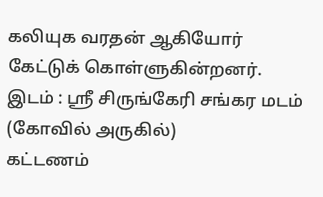கலியுக வரதன் ஆகியோர் கேட்டுக் கொள்ளுகின்றனர்.
இடம் : ஸ்ரீ சிருங்கேரி சங்கர மடம் (கோவில் அருகில்)
கட்டணம்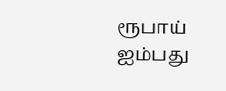ரூபாய் ஐம்பது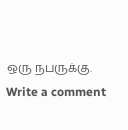ஒரு நபருக்கு.
Write a comment